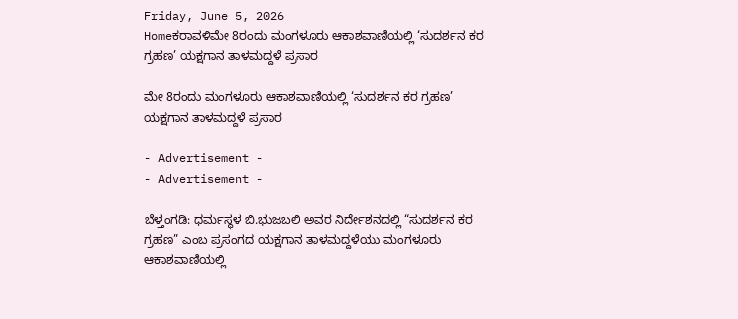Friday, June 5, 2026
Homeಕರಾವಳಿಮೇ 8ರಂದು ಮಂಗಳೂರು ಆಕಾಶವಾಣಿಯಲ್ಲಿ ‘ಸುದರ್ಶನ ಕರ ಗ್ರಹಣ’ ಯಕ್ಷಗಾನ ತಾಳಮದ್ದಳೆ ಪ್ರಸಾರ

ಮೇ 8ರಂದು ಮಂಗಳೂರು ಆಕಾಶವಾಣಿಯಲ್ಲಿ ‘ಸುದರ್ಶನ ಕರ ಗ್ರಹಣ’ ಯಕ್ಷಗಾನ ತಾಳಮದ್ದಳೆ ಪ್ರಸಾರ

- Advertisement -
- Advertisement -

ಬೆಳ್ತಂಗಡಿ: ಧರ್ಮಸ್ಥಳ ಬಿ.ಭುಜಬಲಿ ಅವರ ನಿರ್ದೇಶನದಲ್ಲಿ “ಸುದರ್ಶನ ಕರ ಗ್ರಹಣ” ಎಂಬ ಪ್ರಸಂಗದ ಯಕ್ಷಗಾನ ತಾಳಮದ್ದಳೆಯು ಮಂಗಳೂರು ಆಕಾಶವಾಣಿಯಲ್ಲಿ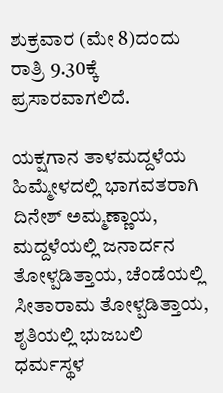ಶುಕ್ರವಾರ (ಮೇ 8)ದಂದು ರಾತ್ರಿ 9.30ಕ್ಕೆ ಪ್ರಸಾರವಾಗಲಿದೆ.

ಯಕ್ಷಗಾನ ತಾಳಮದ್ದಳೆಯ ಹಿಮ್ಮೇಳದಲ್ಲಿ ಭಾಗವತರಾಗಿ ದಿನೇಶ್ ಅಮ್ಮಣ್ಣಾಯ, ಮದ್ದಳೆಯಲ್ಲಿ ಜನಾರ್ದನ ತೋಳ್ಪಡಿತ್ತಾಯ, ಚೆಂಡೆಯಲ್ಲಿ ಸೀತಾರಾಮ ತೋಳ್ಪಡಿತ್ತಾಯ, ಶೃತಿಯಲ್ಲಿ ಭುಜಬಲಿ ಧರ್ಮಸ್ಥಳ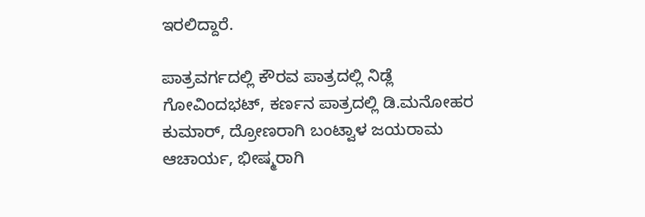ಇರಲಿದ್ದಾರೆ.

ಪಾತ್ರವರ್ಗದಲ್ಲಿ ಕೌರವ ಪಾತ್ರದಲ್ಲಿ ನಿಡ್ಲೆ ಗೋವಿಂದಭಟ್, ಕರ್ಣನ ಪಾತ್ರದಲ್ಲಿ ಡಿ.ಮನೋಹರ ಕುಮಾರ್, ದ್ರೋಣರಾಗಿ ಬಂಟ್ವಾಳ ಜಯರಾಮ ಆಚಾರ್ಯ, ಭೀಷ್ಮರಾಗಿ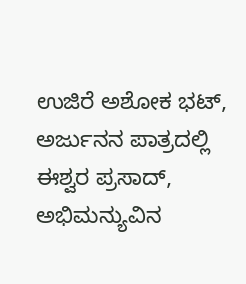ಉಜಿರೆ ಅಶೋಕ ಭಟ್, ಅರ್ಜುನನ ಪಾತ್ರದಲ್ಲಿ ಈಶ್ವರ ಪ್ರಸಾದ್, ಅಭಿಮನ್ಯುವಿನ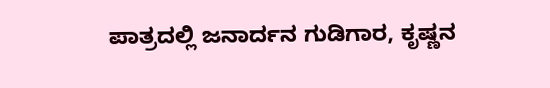ಪಾತ್ರದಲ್ಲಿ ಜನಾರ್ದನ ಗುಡಿಗಾರ, ಕೃಷ್ಣನ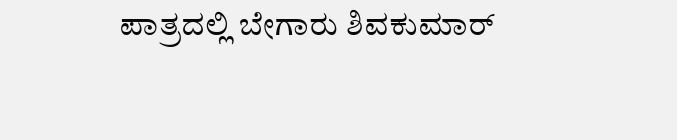ಪಾತ್ರದಲ್ಲಿ ಬೇಗಾರು ಶಿವಕುಮಾರ್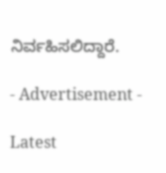ನಿರ್ವಹಿಸಲಿದ್ದಾರೆ.

- Advertisement -

Latest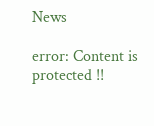News

error: Content is protected !!